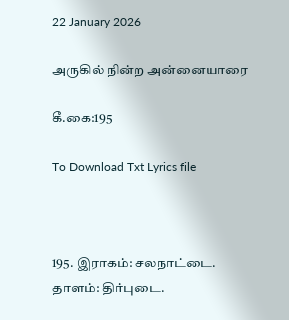22 January 2026

அருகில் நின்ற அன்னையாரை

கீ.கை:195

To Download Txt Lyrics file



195. இராகம்: சலநாட்டை.                                                            தாளம்: திர்புடை.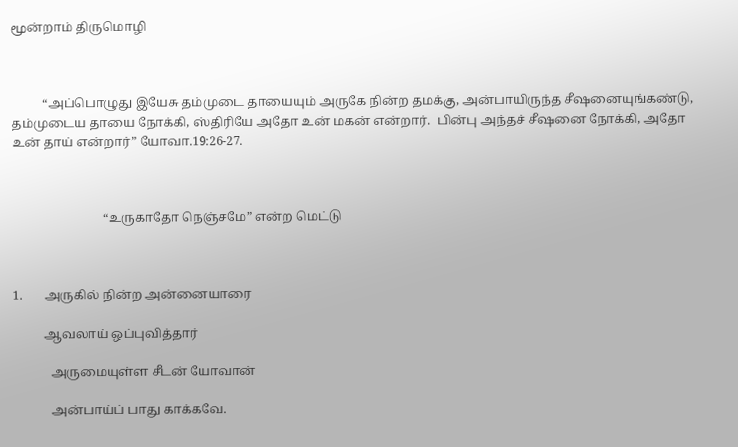மூன்றாம் திருமொழி



          “அப்பொழுது இயேசு தம்முடை தாயையும் அருகே நின்ற தமக்கு, அன்பாயிருந்த சீஷனையுங்கண்டு, தம்முடைய தாயை நோக்கி, ஸ்திரியே அதோ உன் மகன் என்றார்.  பின்பு அந்தச் சீஷனை நோக்கி, அதோ உன் தாய் என்றார்” யோவா.19:26-27.



                             “உருகாதோ நெஞ்சமே” என்ற மெட்டு



1.       அருகில் நின்ற அன்னையாரை

          ஆவலாய் ஒப்புவித்தார்

            அருமையுள்ள சீடன் யோவான்

            அன்பாய்ப் பாது காக்கவே.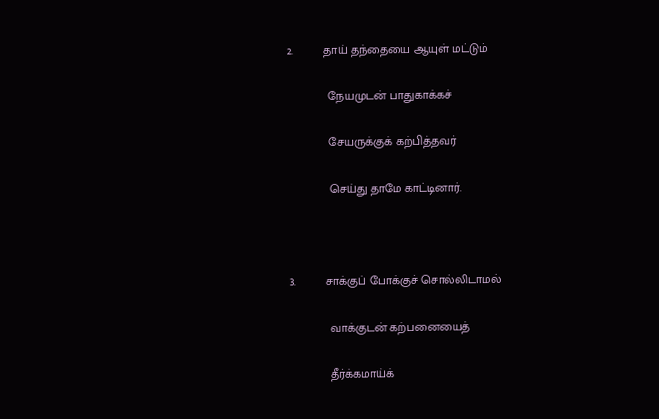2.         தாய் தந்தையை ஆயுள் மட்டும்

            நேயமுடன் பாதுகாக்கச்

            சேயருக்குக் கற்பித்தவர்

            செய்து தாமே காட்டினார்.



3.         சாக்குப் போக்குச் சொல்லிடாமல்

            வாக்குடன் கற்பனையைத்

            தீர்க்கமாய்க்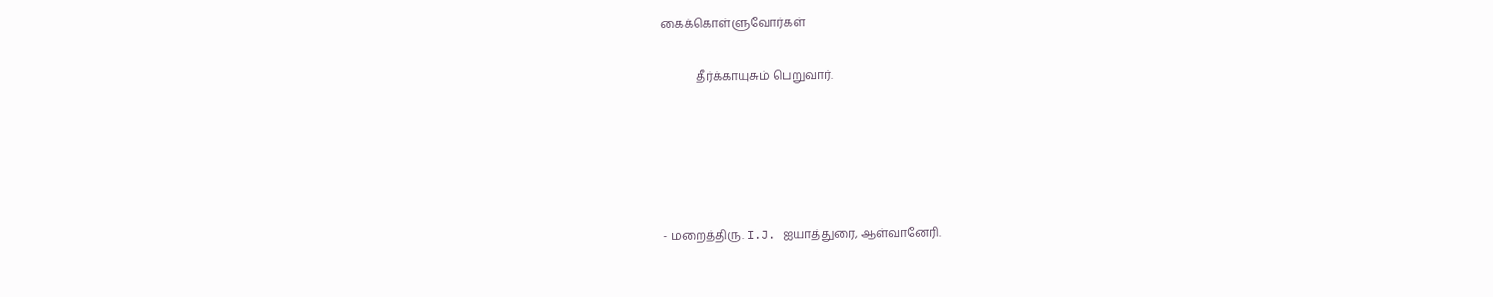கைக்கொள்ளுவோர்கள்

            தீர்க்காயுசும் பெறுவார்.





- மறைத்திரு. I.J. ஐயாத்துரை, ஆள்வானேரி.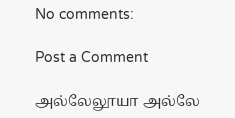No comments:

Post a Comment

அல்லேலூயா அல்லே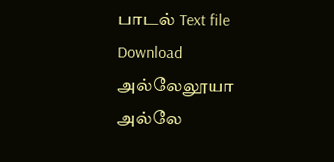பாடல் Text file Download                   அல்லேலூயா அல்லே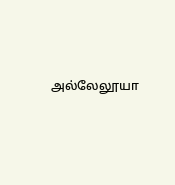அல்லேலூயா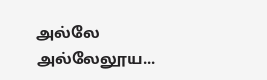அல்லே             அல்லேலூய...